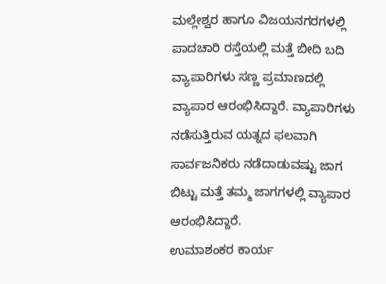ಮಲ್ಲೇಶ್ವರ ಹಾಗೂ ವಿಜಯನಗರಗಳಲ್ಲಿ ಪಾದಚಾರಿ ರಸ್ತೆಯಲ್ಲಿ ಮತ್ತೆ ಬೀದಿ ಬದಿ ವ್ಯಾಪಾರಿಗಳು ಸಣ್ಣ ಪ್ರಮಾಣದಲ್ಲಿ ವ್ಯಾಪಾರ ಆರಂಭಿಸಿದ್ದಾರೆ. ವ್ಯಾಪಾರಿಗಳು ನಡೆಸುತ್ತಿರುವ ಯತ್ನದ ಫಲವಾಗಿ ಸಾರ್ವಜನಿಕರು ನಡೆದಾಡುವಷ್ಟು ಜಾಗ ಬಿಟ್ಟು ಮತ್ತೆ ತಮ್ಮ ಜಾಗಗಳಲ್ಲಿ ವ್ಯಾಪಾರ ಆರಂಭಿಸಿದ್ದಾರೆ.
ಉಮಾಶಂಕರ ಕಾರ್ಯ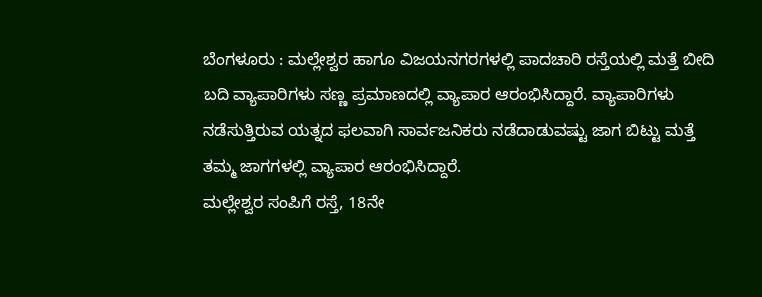ಬೆಂಗಳೂರು : ಮಲ್ಲೇಶ್ವರ ಹಾಗೂ ವಿಜಯನಗರಗಳಲ್ಲಿ ಪಾದಚಾರಿ ರಸ್ತೆಯಲ್ಲಿ ಮತ್ತೆ ಬೀದಿ ಬದಿ ವ್ಯಾಪಾರಿಗಳು ಸಣ್ಣ ಪ್ರಮಾಣದಲ್ಲಿ ವ್ಯಾಪಾರ ಆರಂಭಿಸಿದ್ದಾರೆ. ವ್ಯಾಪಾರಿಗಳು ನಡೆಸುತ್ತಿರುವ ಯತ್ನದ ಫಲವಾಗಿ ಸಾರ್ವಜನಿಕರು ನಡೆದಾಡುವಷ್ಟು ಜಾಗ ಬಿಟ್ಟು ಮತ್ತೆ ತಮ್ಮ ಜಾಗಗಳಲ್ಲಿ ವ್ಯಾಪಾರ ಆರಂಭಿಸಿದ್ದಾರೆ.
ಮಲ್ಲೇಶ್ವರ ಸಂಪಿಗೆ ರಸ್ತೆ, 18ನೇ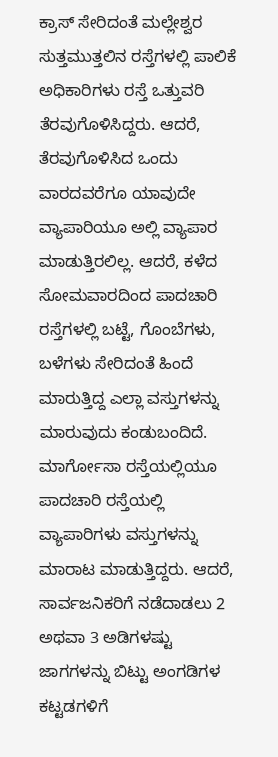ಕ್ರಾಸ್ ಸೇರಿದಂತೆ ಮಲ್ಲೇಶ್ವರ ಸುತ್ತಮುತ್ತಲಿನ ರಸ್ತೆಗಳಲ್ಲಿ ಪಾಲಿಕೆ ಅಧಿಕಾರಿಗಳು ರಸ್ತೆ ಒತ್ತುವರಿ ತೆರವುಗೊಳಿಸಿದ್ದರು. ಆದರೆ, ತೆರವುಗೊಳಿಸಿದ ಒಂದು ವಾರದವರೆಗೂ ಯಾವುದೇ ವ್ಯಾಪಾರಿಯೂ ಅಲ್ಲಿ ವ್ಯಾಪಾರ ಮಾಡುತ್ತಿರಲಿಲ್ಲ. ಆದರೆ, ಕಳೆದ ಸೋಮವಾರದಿಂದ ಪಾದಚಾರಿ ರಸ್ತೆಗಳಲ್ಲಿ ಬಟ್ಟೆ, ಗೊಂಬೆಗಳು, ಬಳೆಗಳು ಸೇರಿದಂತೆ ಹಿಂದೆ ಮಾರುತ್ತಿದ್ದ ಎಲ್ಲಾ ವಸ್ತುಗಳನ್ನು ಮಾರುವುದು ಕಂಡುಬಂದಿದೆ.
ಮಾರ್ಗೋಸಾ ರಸ್ತೆಯಲ್ಲಿಯೂ ಪಾದಚಾರಿ ರಸ್ತೆಯಲ್ಲಿ ವ್ಯಾಪಾರಿಗಳು ವಸ್ತುಗಳನ್ನು ಮಾರಾಟ ಮಾಡುತ್ತಿದ್ದರು. ಆದರೆ, ಸಾರ್ವಜನಿಕರಿಗೆ ನಡೆದಾಡಲು 2 ಅಥವಾ 3 ಅಡಿಗಳಷ್ಟು ಜಾಗಗಳನ್ನು ಬಿಟ್ಟು ಅಂಗಡಿಗಳ ಕಟ್ಟಡಗಳಿಗೆ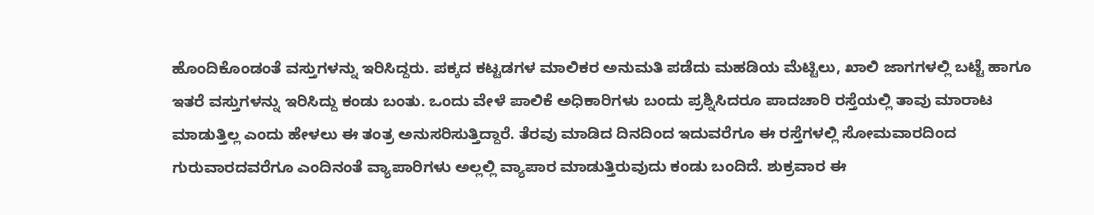ಹೊಂದಿಕೊಂಡಂತೆ ವಸ್ತುಗಳನ್ನು ಇರಿಸಿದ್ದರು. ಪಕ್ಕದ ಕಟ್ಟಡಗಳ ಮಾಲಿಕರ ಅನುಮತಿ ಪಡೆದು ಮಹಡಿಯ ಮೆಟ್ಟಿಲು, ಖಾಲಿ ಜಾಗಗಳಲ್ಲಿ ಬಟ್ಟೆ ಹಾಗೂ ಇತರೆ ವಸ್ತುಗಳನ್ನು ಇರಿಸಿದ್ದು ಕಂಡು ಬಂತು. ಒಂದು ವೇಳೆ ಪಾಲಿಕೆ ಅಧಿಕಾರಿಗಳು ಬಂದು ಪ್ರಶ್ನಿಸಿದರೂ ಪಾದಚಾರಿ ರಸ್ತೆಯಲ್ಲಿ ತಾವು ಮಾರಾಟ ಮಾಡುತ್ತಿಲ್ಲ ಎಂದು ಹೇಳಲು ಈ ತಂತ್ರ ಅನುಸರಿಸುತ್ತಿದ್ದಾರೆ. ತೆರವು ಮಾಡಿದ ದಿನದಿಂದ ಇದುವರೆಗೂ ಈ ರಸ್ತೆಗಳಲ್ಲಿ ಸೋಮವಾರದಿಂದ ಗುರುವಾರದವರೆಗೂ ಎಂದಿನಂತೆ ವ್ಯಾಪಾರಿಗಳು ಅಲ್ಲಲ್ಲಿ ವ್ಯಾಪಾರ ಮಾಡುತ್ತಿರುವುದು ಕಂಡು ಬಂದಿದೆ. ಶುಕ್ರವಾರ ಈ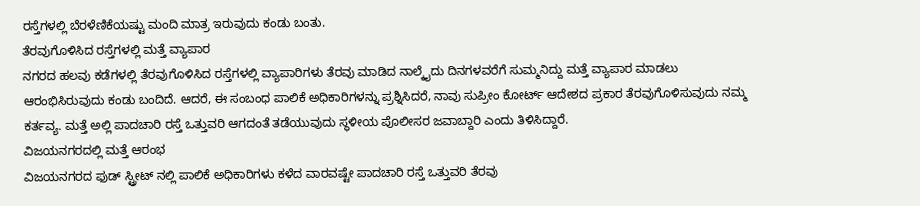ರಸ್ತೆಗಳಲ್ಲಿ ಬೆರಳೆಣಿಕೆಯಷ್ಟು ಮಂದಿ ಮಾತ್ರ ಇರುವುದು ಕಂಡು ಬಂತು.
ತೆರವುಗೊಳಿಸಿದ ರಸ್ತೆಗಳಲ್ಲಿ ಮತ್ತೆ ವ್ಯಾಪಾರ
ನಗರದ ಹಲವು ಕಡೆಗಳಲ್ಲಿ ತೆರವುಗೊಳಿಸಿದ ರಸ್ತೆಗಳಲ್ಲಿ ವ್ಯಾಪಾರಿಗಳು ತೆರವು ಮಾಡಿದ ನಾಲ್ಕೈದು ದಿನಗಳವರೆಗೆ ಸುಮ್ಮನಿದ್ದು ಮತ್ತೆ ವ್ಯಾಪಾರ ಮಾಡಲು ಆರಂಭಿಸಿರುವುದು ಕಂಡು ಬಂದಿದೆ. ಆದರೆ, ಈ ಸಂಬಂಧ ಪಾಲಿಕೆ ಅಧಿಕಾರಿಗಳನ್ನು ಪ್ರಶ್ನಿಸಿದರೆ, ನಾವು ಸುಪ್ರೀಂ ಕೋರ್ಟ್ ಆದೇಶದ ಪ್ರಕಾರ ತೆರವುಗೊಳಿಸುವುದು ನಮ್ಮ ಕರ್ತವ್ಯ. ಮತ್ತೆ ಅಲ್ಲಿ ಪಾದಚಾರಿ ರಸ್ತೆ ಒತ್ತುವರಿ ಆಗದಂತೆ ತಡೆಯುವುದು ಸ್ಥಳೀಯ ಪೊಲೀಸರ ಜವಾಬ್ದಾರಿ ಎಂದು ತಿಳಿಸಿದ್ದಾರೆ.
ವಿಜಯನಗರದಲ್ಲಿ ಮತ್ತೆ ಆರಂಭ
ವಿಜಯನಗರದ ಫುಡ್ ಸ್ಟ್ರೀಟ್ ನಲ್ಲಿ ಪಾಲಿಕೆ ಅಧಿಕಾರಿಗಳು ಕಳೆದ ವಾರವಷ್ಟೇ ಪಾದಚಾರಿ ರಸ್ತೆ ಒತ್ತುವರಿ ತೆರವು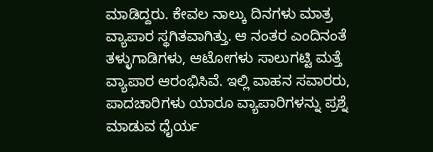ಮಾಡಿದ್ದರು. ಕೇವಲ ನಾಲ್ಕು ದಿನಗಳು ಮಾತ್ರ ವ್ಯಾಪಾರ ಸ್ಥಗಿತವಾಗಿತ್ತು. ಆ ನಂತರ ಎಂದಿನಂತೆ ತಳ್ಳುಗಾಡಿಗಳು, ಆಟೋಗಳು ಸಾಲುಗಟ್ಟಿ ಮತ್ತೆ ವ್ಯಾಪಾರ ಆರಂಭಿಸಿವೆ. ಇಲ್ಲಿ ವಾಹನ ಸವಾರರು, ಪಾದಚಾರಿಗಳು ಯಾರೂ ವ್ಯಾಪಾರಿಗಳನ್ನು ಪ್ರಶ್ನೆ ಮಾಡುವ ಧೈರ್ಯ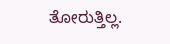ತೋರುತ್ತಿಲ್ಲ.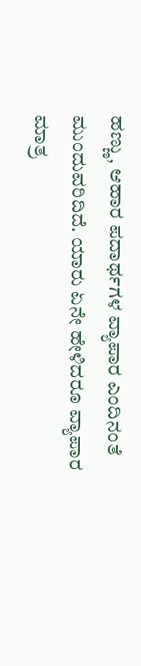ಹಣ್ಣು, ಆಹಾರ ಪದಾರ್ಥಗಳ ವ್ಯಾಪಾರ ಎಂದಿನಂತೆ ಮುಂದುವರಿದಿದೆ. ಯಾರು ಏನೇ ಹೇಳಿದರೂ ವ್ಯಾಪಾರ ಮಾತ್ರ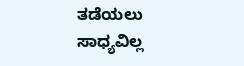ತಡೆಯಲು ಸಾಧ್ಯವಿಲ್ಲ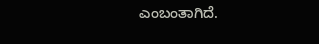ಎಂಬಂತಾಗಿದೆ.